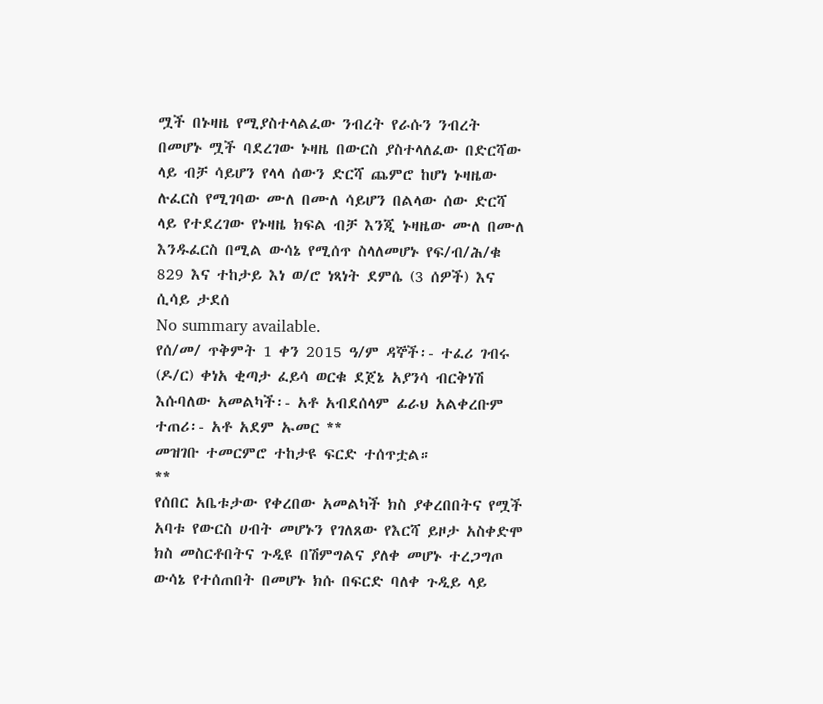ሟች በኑዛዜ የሚያስተላልፈው ንብረት የራሱን ንብረት በመሆኑ ሟች ባደረገው ኑዛዜ በውርስ ያስተላለፈው በድርሻው ላይ ብቻ ሳይሆን የላላ ሰውን ድርሻ ጨምሮ ከሆነ ኑዛዜው ሉፈርስ የሚገባው ሙለ በሙለ ሳይሆን በልላው ሰው ድርሻ ላይ የተደረገው የኑዛዜ ክፍል ብቻ እንጂ ኑዛዜው ሙለ በሙለ እንዱፈርስ በሚል ውሳኔ የሚሰጥ ስላለመሆኑ የፍ/ብ/ሕ/ቁ 829 እና ተከታይ እነ ወ/ሮ ነጻነት ደምሴ (3 ሰዎች) እና ሲሳይ ታደሰ
No summary available.
የሰ/መ/ ጥቅምት 1 ቀን 2015 ዓ/ም ዳኞች፡- ተፈሪ ገብሩ (ዶ/ር) ቀነአ ቂጣታ ፈይሳ ወርቁ ደጀኔ አያንሳ ብርቅነሽ እሱባለው አመልካች፡- አቶ አብደሰላም ፊራህ አልቀረቡም ተጠሪ፡- አቶ አደም ኡመር **
መዝገቡ ተመርምሮ ተከታዩ ፍርድ ተሰጥቷል።
**
የሰበር አቤቱታው የቀረበው አመልካች ክስ ያቀረበበትና የሟች አባቱ የውርስ ሀብት መሆኑን የገለጸው የእርሻ ይዞታ አስቀድሞ ክስ መስርቶበትና ጉዲዩ በሽምግልና ያለቀ መሆኑ ተረጋግጦ ውሳኔ የተሰጠበት በመሆኑ ክሱ በፍርድ ባለቀ ጉዲይ ላይ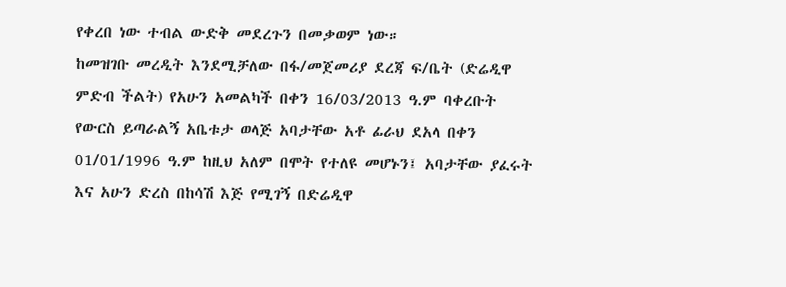የቀረበ ነው ተብል ውድቅ መደረጉን በመቃወም ነው።
ከመዝገቡ መረዲት እንደሚቻለው በፋ/መጀመሪያ ደረጃ ፍ/ቤት (ድሬዲዋ ምድብ ችልት) የአሁን አመልካች በቀን 16/03/2013 ዓ.ም ባቀረቡት የውርስ ይጣራልኝ አቤቱታ ወላጅ አባታቸው አቶ ፊራህ ደአላ በቀን 01/01/1996 ዓ.ም ከዚህ አለም በሞት የተለዩ መሆኑን፤ አባታቸው ያፈሩት እና አሁን ድረስ በከሳሽ እጅ የሚገኝ በድሬዲዋ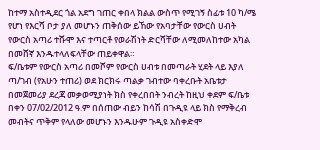ከተማ አስተዲደር ጎል አደግ ገጠር ቀበላ ክልል ውስጥ የሚገኝ ስፊቱ 10 ካ/ሜ የሆነ የእርሻ ቦታ ያለ መሆኑን ጠቅሰው ይኸው የአባታቸው የውርስ ሀብት የውርስ አጣሪ ተሹሞ እና ተጣርቶ የወራሽነት ድርሻቸው ለሚመለከተው አካል በመሸኛ እንዱተላለፍላቸው ጠይቀዋል።
ፍ/ቤቱም የውርስ አጣሪ በመሾም የውርስ ሀብቱ በመጣራት ሂደት ላይ እያለ ጣ/ገብ (የአሁን ተጠሪ) ወደ ክርክሩ ጣልቃ ገብተው ባቀረቡት አቤቱታ በመጀመሪያ ደረጃ መቃወሚያነት ክስ የቀረበበት ንብረት ከዚህ ቀደም ፍ/ቤቱ በቀን 07/02/2012 ዓ.ም በሰጠው ብይን ከሳሽ በጉዲዩ ላይ ክስ የማቅረብ መብትና ጥቅም የላለው መሆኑን እንዱሁም ጉዲዩ አስቀድሞ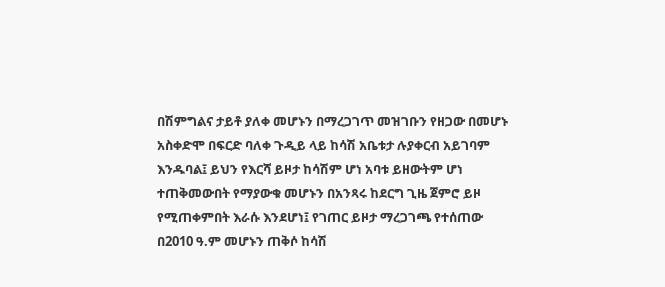በሽምግልና ታይቶ ያለቀ መሆኑን በማረጋገጥ መዝገቡን የዘጋው በመሆኑ አስቀድሞ በፍርድ ባለቀ ጉዲይ ላይ ከሳሽ አቤቱታ ሉያቀርብ አይገባም እንዱባል፤ ይህን የእርሻ ይዞታ ከሳሽም ሆነ አባቱ ይዘውትም ሆነ ተጠቅመውበት የማያውቁ መሆኑን በአንጻሩ ከደርግ ጊዜ ጀምሮ ይዞ የሚጠቀምበት እራሱ እንደሆነ፤ የገጠር ይዞታ ማረጋገጫ የተሰጠው በ2010 ዓ.ም መሆኑን ጠቅሶ ከሳሽ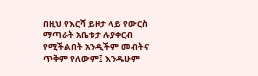በዚህ የእርሻ ይዞታ ላይ የውርስ ማጣራት አቤቱታ ሉያቀርብ የሚችልበት አንዲችም መብትና ጥቅም የለውም፤ እንዱሁም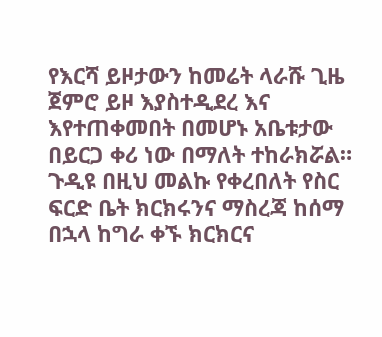የእርሻ ይዞታውን ከመሬት ላራሹ ጊዜ ጀምሮ ይዞ እያስተዲደረ እና እየተጠቀመበት በመሆኑ አቤቱታው በይርጋ ቀሪ ነው በማለት ተከራክሯል።
ጉዲዩ በዚህ መልኩ የቀረበለት የስር ፍርድ ቤት ክርክሩንና ማስረጃ ከሰማ በኋላ ከግራ ቀኙ ክርክርና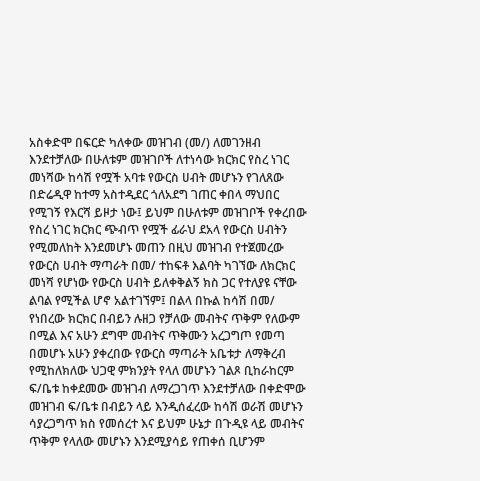አስቀድሞ በፍርድ ካለቀው መዝገብ (መ/) ለመገንዘብ እንደተቻለው በሁለቱም መዝገቦች ለተነሳው ክርክር የስረ ነገር መነሻው ከሳሽ የሟች አባቱ የውርስ ሀብት መሆኑን የገለጸው በድሬዲዋ ከተማ አስተዲደር ጎለአደግ ገጠር ቀበላ ማህበር የሚገኝ የእርሻ ይዞታ ነው፤ ይህም በሁለቱም መዝገቦች የቀረበው የስረ ነገር ክርክር ጭብጥ የሟች ፊራህ ደአላ የውርስ ሀብትን የሚመለከት እንደመሆኑ መጠን በዚህ መዝገብ የተጀመረው የውርስ ሀብት ማጣራት በመ/ ተከፍቶ እልባት ካገኘው ለክርክር መነሻ የሆነው የውርስ ሀብት ይለቀቅልኝ ክስ ጋር የተለያዩ ናቸው ልባል የሚችል ሆኖ አልተገኘም፤ በልላ በኩል ከሳሽ በመ/ የነበረው ክርክር በብይን ሉዘጋ የቻለው መብትና ጥቅም የለውም በሚል እና አሁን ደግሞ መብትና ጥቅሙን አረጋግጦ የመጣ በመሆኑ አሁን ያቀረበው የውርስ ማጣራት አቤቱታ ለማቅረብ የሚከለክለው ህጋዊ ምክንያት የላለ መሆኑን ገልጾ ቢከራከርም ፍ/ቤቱ ከቀደመው መዝገብ ለማረጋገጥ እንደተቻለው በቀድሞው መዝገብ ፍ/ቤቱ በብይን ላይ እንዲሰፈረው ከሳሽ ወራሽ መሆኑን ሳያረጋግጥ ክስ የመሰረተ እና ይህም ሁኔታ በጉዲዩ ላይ መብትና ጥቅም የላለው መሆኑን እንደሚያሳይ የጠቀሰ ቢሆንም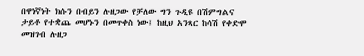በዋነኛነት ክሱን በብይን ሉዘጋው የቻለው ግን ጉዲዩ በሽምግልና ታይቶ የተቋጨ መሆኑን በመጥቀስ ነው፤ ከዚህ አንጻር ከሳሽ የቀድሞ መዝገብ ሉዘጋ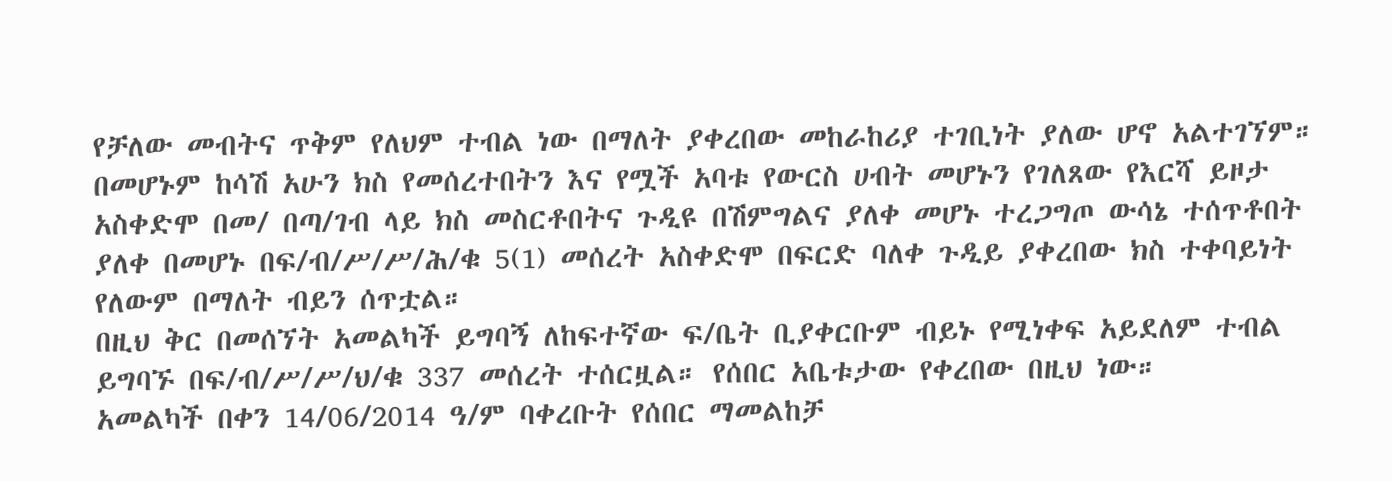የቻለው መብትና ጥቅም የለህም ተብል ነው በማለት ያቀረበው መከራከሪያ ተገቢነት ያለው ሆኖ አልተገኘም። በመሆኑም ከሳሽ አሁን ክስ የመሰረተበትን እና የሟች አባቱ የውርስ ሀብት መሆኑን የገለጸው የእርሻ ይዞታ አስቀድሞ በመ/ በጣ/ገብ ላይ ክስ መስርቶበትና ጉዲዩ በሽምግልና ያለቀ መሆኑ ተረጋግጦ ውሳኔ ተሰጥቶበት ያለቀ በመሆኑ በፍ/ብ/ሥ/ሥ/ሕ/ቁ 5(1) መሰረት አስቀድሞ በፍርድ ባለቀ ጉዲይ ያቀረበው ክስ ተቀባይነት የለውም በማለት ብይን ሰጥቷል።
በዚህ ቅር በመሰኘት አመልካች ይግባኝ ለከፍተኛው ፍ/ቤት ቢያቀርቡም ብይኑ የሚነቀፍ አይደለም ተብል ይግባኙ በፍ/ብ/ሥ/ሥ/ህ/ቁ 337 መሰረት ተሰርዟል። የሰበር አቤቱታው የቀረበው በዚህ ነው።
አመልካች በቀን 14/06/2014 ዓ/ም ባቀረቡት የሰበር ማመልከቻ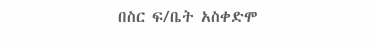በስር ፍ/ቤት አስቀድሞ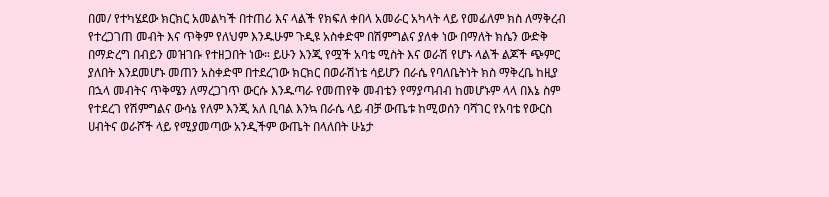በመ/ የተካሄደው ክርክር አመልካች በተጠሪ እና ላልች የክፍለ ቀበላ አመራር አካላት ላይ የመፊለም ክስ ለማቅረብ የተረጋገጠ መብት እና ጥቅም የለህም እንዱሁም ጉዲዩ አስቀድሞ በሽምግልና ያለቀ ነው በማለት ክሴን ውድቅ በማድረግ በብይን መዝገቡ የተዘጋበት ነው። ይሁን እንጂ የሟች አባቴ ሚስት እና ወራሽ የሆኑ ላልች ልጆች ጭምር ያለበት እንደመሆኑ መጠን አስቀድሞ በተደረገው ክርክር በወራሽነቴ ሳይሆን በራሴ የባለቤትነት ክስ ማቅረቤ ከዚያ በኋላ መብትና ጥቅሜን ለማረጋገጥ ውርሱ እንዱጣራ የመጠየቅ መብቴን የማያጣብብ ከመሆኑም ላላ በእኔ ስም የተደረገ የሽምግልና ውሳኔ የለም እንጂ አለ ቢባል እንኳ በራሴ ላይ ብቻ ውጤቱ ከሚወሰን ባሻገር የአባቴ የውርስ ሀብትና ወራሾች ላይ የሚያመጣው አንዲችም ውጤት በላለበት ሁኔታ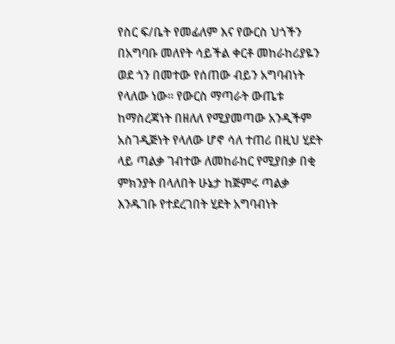የስር ፍ/ቤት የመፊለም እና የውርስ ህጎችን በአግባቡ መለየት ሳይችል ቀርቶ መከራከሪያዬን ወደ ጎን በመተው የሰጠው ብይን አግባብነት የላለው ነው። የውርስ ማጣራት ውጤቱ ከማስረጃነት በዘለለ የሚያመጣው አንዲችም አስገዲጅነት የላለው ሆኖ ሳለ ተጠሪ በዚህ ሂደት ላይ ጣልቃ ገብተው ለመከራከር የሚያበቃ በቂ ምክንያት በላለበት ሁኔታ ከጅምሩ ጣልቃ እንዱገቡ የተደረገበት ሂደት አግባብነት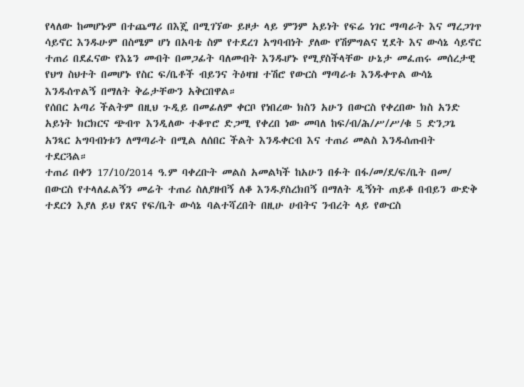የላለው ከመሆኑም በተጨማሪ በእጄ በሚገኘው ይዞታ ላይ ምንም አይነት የፍሬ ነገር ማጣራት እና ማረጋገጥ ሳይኖር እንዱሁም በስሜም ሆነ በአባቴ ስም የተደረገ አግባብነት ያለው የሽምግልና ሂደት እና ውሳኔ ሳይኖር ተጠሪ በደፈናው የእኔን መብት በመጋፊት ባለመብት እንዱሆኑ የሚያስችላቸው ሁኔታ መፈጠሩ መሰረታዊ የህግ ስህተት በመሆኑ የስር ፍ/ቤቶች ብይንና ትዕዛዝ ተሽሮ የውርስ ማጣራቱ እንዱቀጥል ውሳኔ እንዱሰጥልኝ በማለት ቅሬታቸውን አቅርበዋል።
የሰበር አጣሪ ችልትም በዚህ ጉዲይ በመፊለም ቀርቦ የነበረው ክስን አሁን በውርስ የቀረበው ክስ አንድ አይነት ክርክርና ጭብጥ እንዲለው ተቆጥሮ ድጋሚ የቀረበ ነው መባለ ከፍ/ብ/ሕ/ሥ/ሥ/ቁ 5 ድንጋጌ አንጻር አግባብነቱን ለማጣራት በሚል ለሰበር ችልት እንዱቀርብ እና ተጠሪ መልስ እንዱሰጡበት ተደርጓል።
ተጠሪ በቀን 17/10/2014 ዓ.ም ባቀረቡት መልስ አመልካች ከአሁን በፉት በፋ/መ/ደ/ፍ/ቤት በመ/ በውርስ የተላለፈልኝን መሬት ተጠሪ ስለያዘብኝ ለቆ እንዱያስረክበኝ በማለት ዲኝነት ጠይቆ በብይን ውድቅ ተደርጎ እያለ ይህ የጸና የፍ/ቤት ውሳኔ ባልተሻረበት በዚሁ ሀብትና ንብረት ላይ የውርስ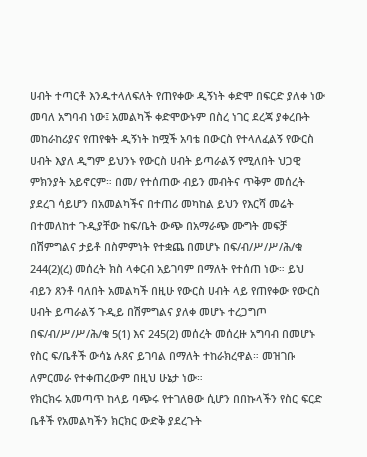ሀብት ተጣርቶ እንዱተላለፍለት የጠየቀው ዲኝነት ቀድሞ በፍርድ ያለቀ ነው መባለ አግባብ ነው፤ አመልካች ቀድሞውኑም በስረ ነገር ደረጃ ያቀረቡት መከራከሪያና የጠየቁት ዲኝነት ከሟች አባቴ በውርስ የተላለፈልኝ የውርስ ሀብት እያለ ዲግም ይህንኑ የውርስ ሀብት ይጣራልኝ የሚለበት ህጋዊ ምክንያት አይኖርም። በመ/ የተሰጠው ብይን መብትና ጥቅም መሰረት ያደረገ ሳይሆን በአመልካችና በተጠሪ መካከል ይህን የእርሻ መሬት በተመለከተ ጉዲያቸው ከፍ/ቤት ውጭ በአማራጭ ሙግት መፍቻ በሽምግልና ታይቶ በስምምነት የተቋጨ በመሆኑ በፍ/ብ/ሥ/ሥ/ሕ/ቁ 244(2)(ረ) መሰረት ክስ ላቀርብ አይገባም በማለት የተሰጠ ነው። ይህ ብይን ጸንቶ ባለበት አመልካች በዚሁ የውርስ ሀብት ላይ የጠየቀው የውርስ ሀብት ይጣራልኝ ጉዲይ በሽምግልና ያለቀ መሆኑ ተረጋግጦ በፍ/ብ/ሥ/ሥ/ሕ/ቁ 5(1) እና 245(2) መሰረት መሰረዙ አግባብ በመሆኑ የስር ፍ/ቤቶች ውሳኔ ሉጸና ይገባል በማለት ተከራክረዋል። መዝገቡ ለምርመራ የተቀጠረውም በዚህ ሁኔታ ነው።
የክርክሩ አመጣጥ ከላይ ባጭሩ የተገለፀው ሲሆን በበኩላችን የስር ፍርድ ቤቶች የአመልካችን ክርክር ውድቅ ያደረጉት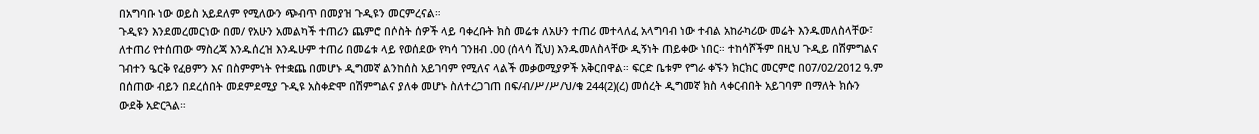በአግባቡ ነው ወይስ አይደለም የሚለውን ጭብጥ በመያዝ ጉዲዩን መርምረናል።
ጉዲዩን እንደመረመርነው በመ/ የአሁን አመልካች ተጠሪን ጨምሮ በሶስት ሰዎች ላይ ባቀረቡት ክስ መሬቱ ለአሁን ተጠሪ መተላለፈ አላግባብ ነው ተብል አከራካሪው መሬት እንዱመለስላቸው፣ ለተጠሪ የተሰጠው ማስረጃ እንዱሰረዝ እንዱሁም ተጠሪ በመሬቱ ላይ የወሰደው የካሳ ገንዘብ .00 (ሰላሳ ሺህ) እንዱመለስላቸው ዲኝነት ጠይቀው ነበር። ተከሳሾችም በዚህ ጉዲይ በሽምግልና ገብተን ዔርቅ የፈፀምን እና በስምምነት የተቋጨ በመሆኑ ዲግመኛ ልንከሰስ አይገባም የሚለና ላልች መቃወሚያዎች አቅርበዋል። ፍርድ ቤቱም የግራ ቀኙን ክርክር መርምሮ በ07/02/2012 ዓ.ም በሰጠው ብይን በደረሰበት መደምደሚያ ጉዲዩ አስቀድሞ በሽምግልና ያለቀ መሆኑ ስለተረጋገጠ በፍ/ብ/ሥ/ሥ/ህ/ቁ 244(2)(ረ) መሰረት ዲግመኛ ክስ ላቀርብበት አይገባም በማለት ክሱን ውደቅ አድርጓል።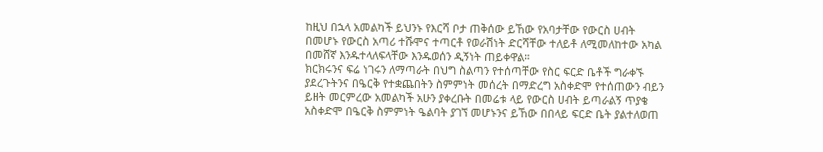ከዚህ በኋላ አመልካች ይህንኑ የእርሻ ቦታ ጠቅሰው ይኸው የአባታቸው የውርስ ሀብት በመሆኑ የውርስ አጣሪ ተሹሞና ተጣርቶ የወራሽነት ድርሻቸው ተለይቶ ለሚመለከተው አካል በመሸኛ እንዱተላለፍላቸው እንዱወሰን ዲኝነት ጠይቀዋል።
ክርክሩንና ፍሬ ነገሩን ለማጣራት በህግ ስልጣን የተሰጣቸው የስር ፍርድ ቤቶች ግራቀኙ ያደረጉትንና በዔርቅ የተቋጨበትን ስምምነት መሰረት በማድረግ አስቀድሞ የተሰጠውን ብይን ይዘት መርምረው አመልካች አሁን ያቀረቡት በመሬቱ ላይ የውርስ ሀብት ይጣራልኝ ጥያቄ አስቀድሞ በዔርቅ ስምምነት ዔልባት ያገኘ መሆኑንና ይኸው በበላይ ፍርድ ቤት ያልተለወጠ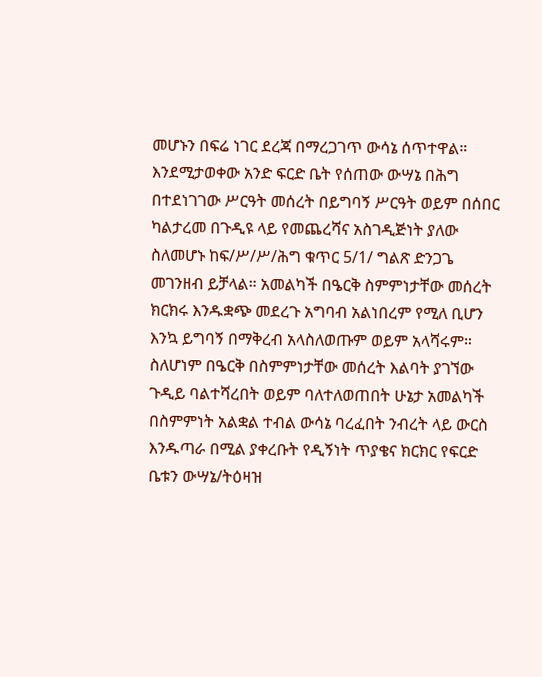መሆኑን በፍሬ ነገር ደረጃ በማረጋገጥ ውሳኔ ሰጥተዋል።
እንደሚታወቀው አንድ ፍርድ ቤት የሰጠው ውሣኔ በሕግ በተደነገገው ሥርዓት መሰረት በይግባኝ ሥርዓት ወይም በሰበር ካልታረመ በጉዲዩ ላይ የመጨረሻና አስገዲጅነት ያለው ስለመሆኑ ከፍ/ሥ/ሥ/ሕግ ቁጥር 5/1/ ግልጽ ድንጋጌ መገንዘብ ይቻላል። አመልካች በዔርቅ ስምምነታቸው መሰረት ክርክሩ እንዱቋጭ መደረጉ አግባብ አልነበረም የሚለ ቢሆን እንኳ ይግባኝ በማቅረብ አላስለወጡም ወይም አላሻሩም።
ስለሆነም በዔርቅ በስምምነታቸው መሰረት እልባት ያገኘው ጉዲይ ባልተሻረበት ወይም ባለተለወጠበት ሁኔታ አመልካች በስምምነት አልቋል ተብል ውሳኔ ባረፈበት ንብረት ላይ ውርስ እንዱጣራ በሚል ያቀረቡት የዲኝነት ጥያቄና ክርክር የፍርድ ቤቱን ውሣኔ/ትዕዛዝ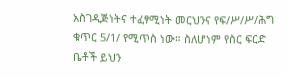አስገዲጅነትና ተፈፃሚነት መርህንና የፍ/ሥ/ሥ/ሕግ ቁጥር 5/1/ የሚጥስ ነው። ስለሆነም የስር ፍርድ ቤቶች ይህን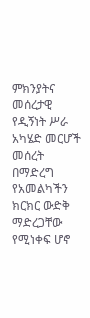ምክንያትና መሰረታዊ የዲኝነት ሥራ አካሄድ መርሆች መሰረት በማድረግ የአመልካችን ክርክር ውድቅ ማድረጋቸው የሚነቀፍ ሆኖ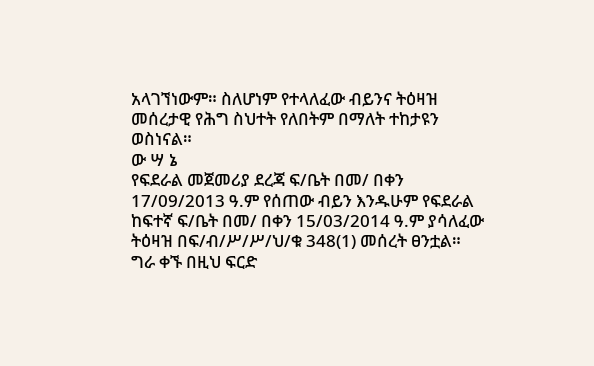አላገኘነውም። ስለሆነም የተላለፈው ብይንና ትዕዛዝ መሰረታዊ የሕግ ስህተት የለበትም በማለት ተከታዩን ወስነናል።
ው ሣ ኔ
የፍደራል መጀመሪያ ደረጃ ፍ/ቤት በመ/ በቀን 17/09/2013 ዓ.ም የሰጠው ብይን እንዱሁም የፍደራል ከፍተኛ ፍ/ቤት በመ/ በቀን 15/03/2014 ዓ.ም ያሳለፈው ትዕዛዝ በፍ/ብ/ሥ/ሥ/ህ/ቁ 348(1) መሰረት ፀንቷል።
ግራ ቀኙ በዚህ ፍርድ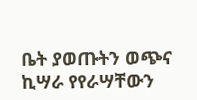ቤት ያወጡትን ወጭና ኪሣራ የየራሣቸውን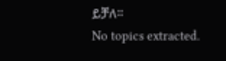ይቻለ።
No topics extracted.